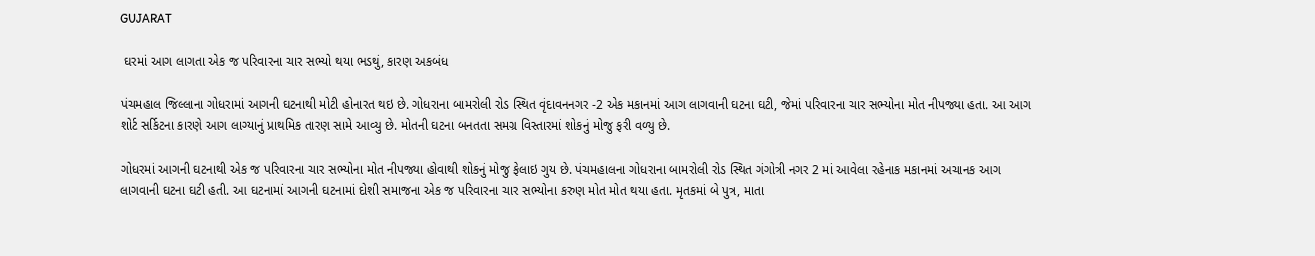GUJARAT

 ઘરમાં આગ લાગતા એક જ પરિવારના ચાર સભ્યો થયા ભડથું, કારણ અકબંધ

પંચમહાલ જિલ્લાના ગોધરામાં આગની ઘટનાથી મોટી હોનારત થઇ છે. ગોધરાના બામરોલી રોડ સ્થિત વૃંદાવનનગર -2 એક મકાનમાં આગ લાગવાની ઘટના ઘટી, જેમાં પરિવારના ચાર સભ્યોના મોત નીપજ્યા હતા. આ આગ શોર્ટ સર્કિટના કારણે આગ લાગ્યાનું પ્રાથમિક તારણ સામે આવ્યુ છે. મોતની ઘટના બનતતા સમગ્ર વિસ્તારમાં શોકનું મોજુ ફરી વળ્યુ છે.

ગોધરમાં આગની ઘટનાથી એક જ પરિવારના ચાર સભ્યોના મોત નીપજ્યા હોવાથી શોકનું મોજુ ફેલાઇ ગુય છે. પંચમહાલના ગોધરાના બામરોલી રોડ સ્થિત ગંગોત્રી નગર 2 માં આવેલા રહેનાક મકાનમાં અચાનક આગ લાગવાની ઘટના ઘટી હતી. આ ઘટનામાં આગની ઘટનામાં દોશી સમાજના એક જ પરિવારના ચાર સભ્યોના કરુણ મોત મોત થયા હતા. મૃતકમાં બે પુત્ર, માતા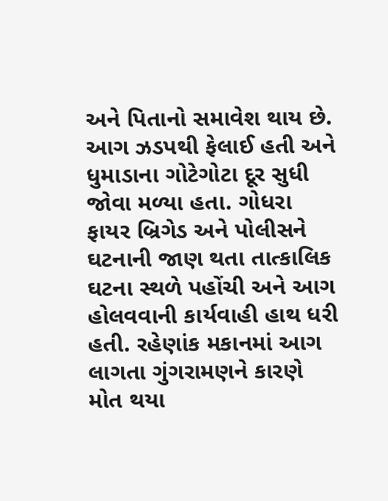અને પિતાનો સમાવેશ થાય છે. આગ ઝડપથી ફેલાઈ હતી અને ધુમાડાના ગોટેગોટા દૂર સુધી જોવા મળ્યા હતા. ગોધરા ફાયર બ્રિગેડ અને પોલીસને ઘટનાની જાણ થતા તાત્કાલિક ઘટના સ્થળે પહોંચી અને આગ હોલવવાની કાર્યવાહી હાથ ધરી હતી. રહેણાંક મકાનમાં આગ લાગતા ગુંગરામણને કારણે મોત થયા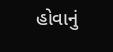હોવાનું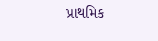પ્રાથમિક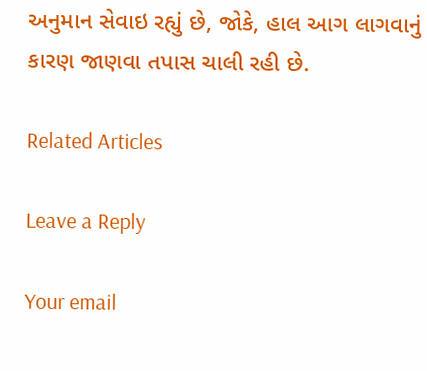અનુમાન સેવાઇ રહ્યું છે, જોકે, હાલ આગ લાગવાનું કારણ જાણવા તપાસ ચાલી રહી છે.

Related Articles

Leave a Reply

Your email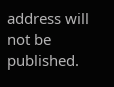address will not be published.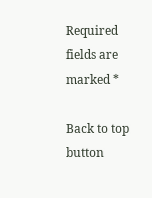Required fields are marked *

Back to top button